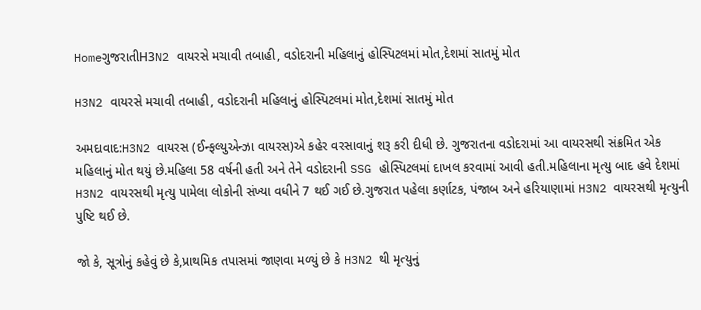HomeગુજરાતીH3N2 વાયરસે મચાવી તબાહી, વડોદરાની મહિલાનું હોસ્પિટલમાં મોત,દેશમાં સાતમું મોત

H3N2 વાયરસે મચાવી તબાહી, વડોદરાની મહિલાનું હોસ્પિટલમાં મોત,દેશમાં સાતમું મોત

અમદાવાદ:H3N2 વાયરસ (ઈન્ફલ્યુએન્ઝા વાયરસ)એ કહેર વરસાવાનું શરૂ કરી દીધી છે. ગુજરાતના વડોદરામાં આ વાયરસથી સંક્રમિત એક મહિલાનું મોત થયું છે.મહિલા 58 વર્ષની હતી અને તેને વડોદરાની SSG હોસ્પિટલમાં દાખલ કરવામાં આવી હતી.મહિલાના મૃત્યુ બાદ હવે દેશમાં H3N2 વાયરસથી મૃત્યુ પામેલા લોકોની સંખ્યા વધીને 7 થઈ ગઈ છે.ગુજરાત પહેલા કર્ણાટક, પંજાબ અને હરિયાણામાં H3N2 વાયરસથી મૃત્યુની પુષ્ટિ થઈ છે.

જો કે, સૂત્રોનું કહેવું છે કે,પ્રાથમિક તપાસમાં જાણવા મળ્યું છે કે H3N2 થી મૃત્યુનું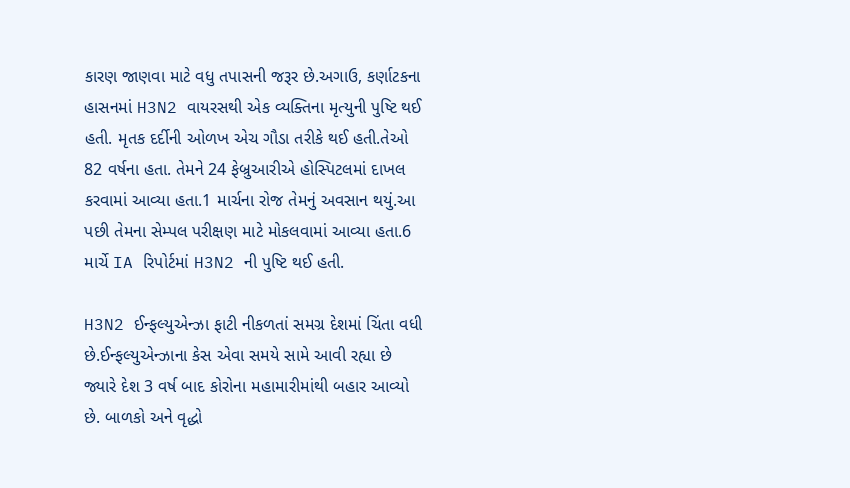કારણ જાણવા માટે વધુ તપાસની જરૂર છે.અગાઉ, કર્ણાટકના હાસનમાં H3N2 વાયરસથી એક વ્યક્તિના મૃત્યુની પુષ્ટિ થઈ હતી. મૃતક દર્દીની ઓળખ એચ ગૌડા તરીકે થઈ હતી.તેઓ 82 વર્ષના હતા. તેમને 24 ફેબ્રુઆરીએ હોસ્પિટલમાં દાખલ કરવામાં આવ્યા હતા.1 માર્ચના રોજ તેમનું અવસાન થયું.આ પછી તેમના સેમ્પલ પરીક્ષણ માટે મોકલવામાં આવ્યા હતા.6 માર્ચે IA રિપોર્ટમાં H3N2 ની પુષ્ટિ થઈ હતી.

H3N2 ઈન્ફલ્યુએન્ઝા ફાટી નીકળતાં સમગ્ર દેશમાં ચિંતા વધી છે.ઈન્ફલ્યુએન્ઝાના કેસ એવા સમયે સામે આવી રહ્યા છે જ્યારે દેશ 3 વર્ષ બાદ કોરોના મહામારીમાંથી બહાર આવ્યો છે. બાળકો અને વૃદ્ધો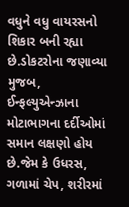વધુને વધુ વાયરસનો શિકાર બની રહ્યા છે.ડોકટરોના જણાવ્યા મુજબ, ઈન્ફલ્યુએન્ઝાના મોટાભાગના દર્દીઓમાં સમાન લક્ષણો હોય છે.જેમ કે ઉધરસ, ગળામાં ચેપ, શરીરમાં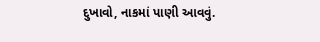દુખાવો, નાકમાં પાણી આવવું.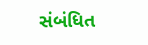સંબંધિત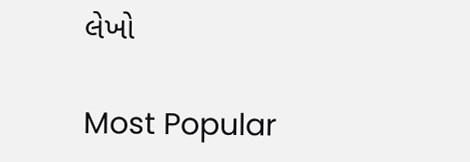લેખો

Most Popular